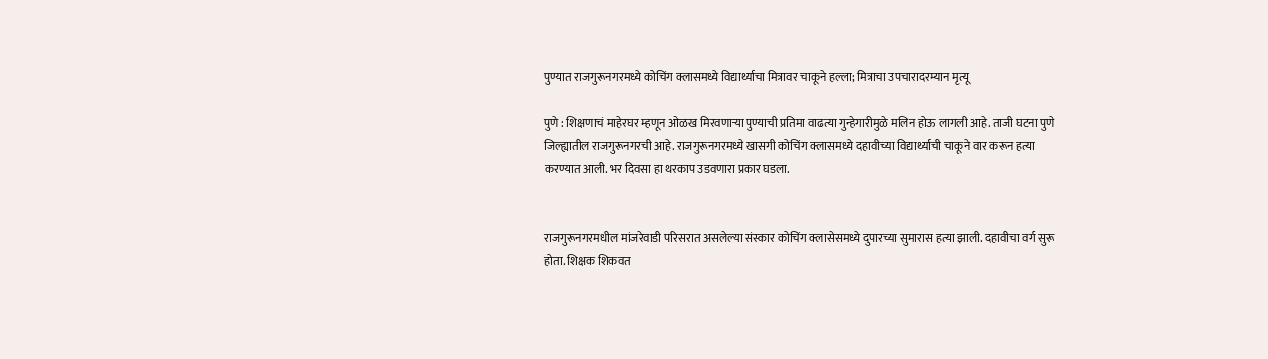पुण्यात राजगुरूनगरमध्ये कोचिंग क्लासमध्ये विद्यार्थ्याचा मित्रावर चाकूने हल्ला; मित्राचा उपचारादरम्यान मृत्यू

पुणे : शिक्षणाचं माहेरघर म्हणून ओळख मिरवणाऱ्या पुण्याची प्रतिमा वाढत्या गुन्हेगारीमुळे मलिन होऊ लागली आहे. ताजी घटना पुणे जिल्ह्यातील राजगुरूनगरची आहे. राजगुरूनगरमध्ये खासगी कोचिंग क्लासमध्ये दहावीच्या विद्यार्थ्याची चाकूने वार करून हत्या करण्यात आली. भर दिवसा हा थरकाप उडवणारा प्रकार घडला.


राजगुरूनगरमधील मांजरेवाडी परिसरात असलेल्या संस्कार कोचिंग क्लासेसमध्ये दुपारच्या सुमारास हत्या झाली. दहावीचा वर्ग सुरू होता. शिक्षक शिकवत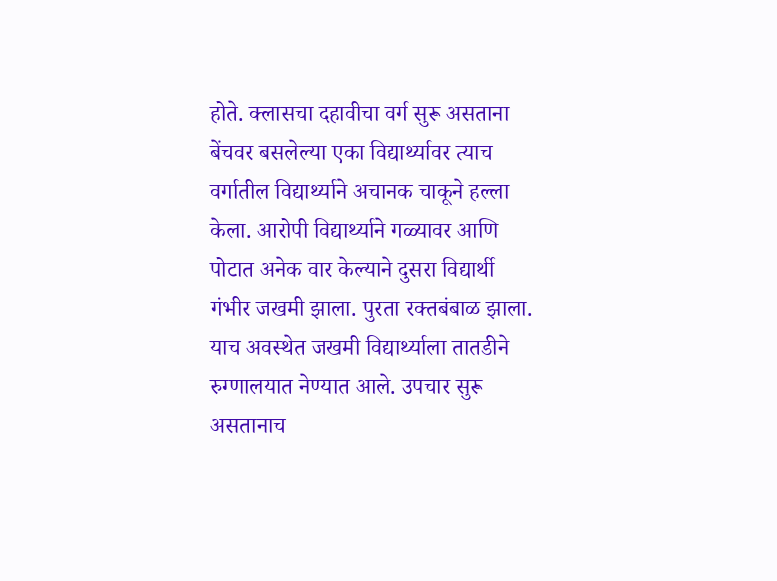होते. क्लासचा दहावीचा वर्ग सुरू असताना बेंचवर बसलेल्या एका विद्यार्थ्यावर त्याच वर्गातील विद्यार्थ्याने अचानक चाकूने हल्ला केला. आरोपी विद्यार्थ्याने गळ्यावर आणि पोटात अनेक वार केल्याने दुसरा विद्यार्थी गंभीर जखमी झाला. पुरता रक्तबंबाळ झाला. याच अवस्थेत जखमी विद्यार्थ्याला तातडीने रुग्णालयात नेण्यात आले. उपचार सुरू असतानाच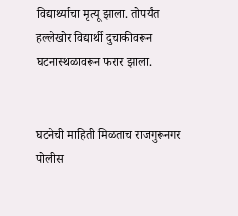विद्यार्थ्याचा मृत्यू झाला. तोपर्यंत हल्लेखोर विद्यार्थी दुचाकीवरून घटनास्थळावरून फरार झाला.


घटनेची माहिती मिळताच राजगुरूनगर पोलीस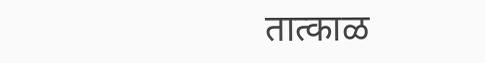तात्काळ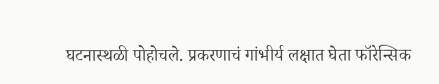घटनास्थळी पोहोचले. प्रकरणाचं गांभीर्य लक्षात घेता फॉरेन्सिक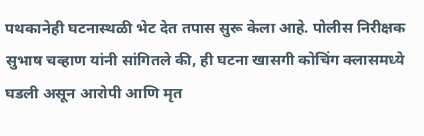पथकानेही घटनास्थळी भेट देत तपास सुरू केला आहे. पोलीस निरीक्षक सुभाष चव्हाण यांनी सांगितले की, ही घटना खासगी कोचिंग क्लासमध्ये घडली असून आरोपी आणि मृत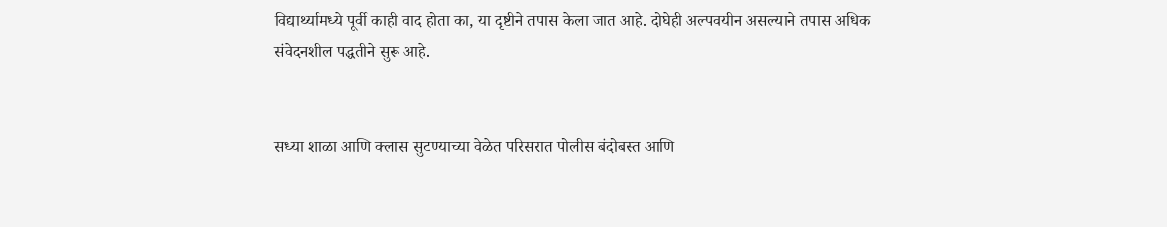विद्यार्थ्यामध्ये पूर्वी काही वाद होता का, या दृष्टीने तपास केला जात आहे. दोघेही अल्पवयीन असल्याने तपास अधिक संवेदनशील पद्धतीने सुरू आहे.


सध्या शाळा आणि क्लास सुटण्याच्या वेळेत परिसरात पोलीस बंदोबस्त आणि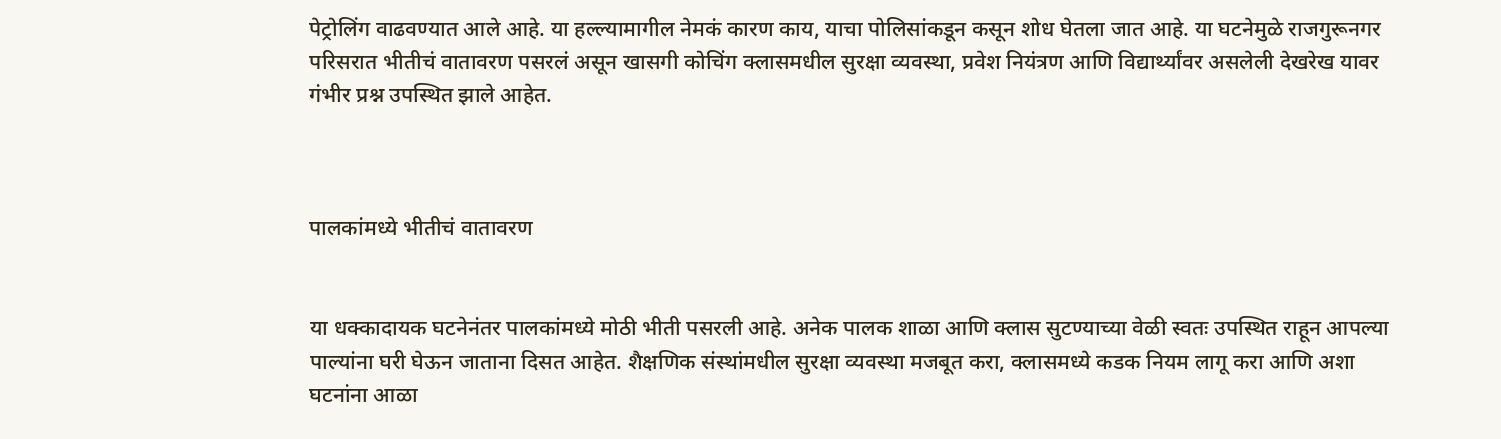पेट्रोलिंग वाढवण्यात आले आहे. या हल्ल्यामागील नेमकं कारण काय, याचा पोलिसांकडून कसून शोध घेतला जात आहे. या घटनेमुळे राजगुरूनगर परिसरात भीतीचं वातावरण पसरलं असून खासगी कोचिंग क्लासमधील सुरक्षा व्यवस्था, प्रवेश नियंत्रण आणि विद्यार्थ्यांवर असलेली देखरेख यावर गंभीर प्रश्न उपस्थित झाले आहेत.



पालकांमध्ये भीतीचं वातावरण


या धक्कादायक घटनेनंतर पालकांमध्ये मोठी भीती पसरली आहे. अनेक पालक शाळा आणि क्लास सुटण्याच्या वेळी स्वतः उपस्थित राहून आपल्या पाल्यांना घरी घेऊन जाताना दिसत आहेत. शैक्षणिक संस्थांमधील सुरक्षा व्यवस्था मजबूत करा, क्लासमध्ये कडक नियम लागू करा आणि अशा घटनांना आळा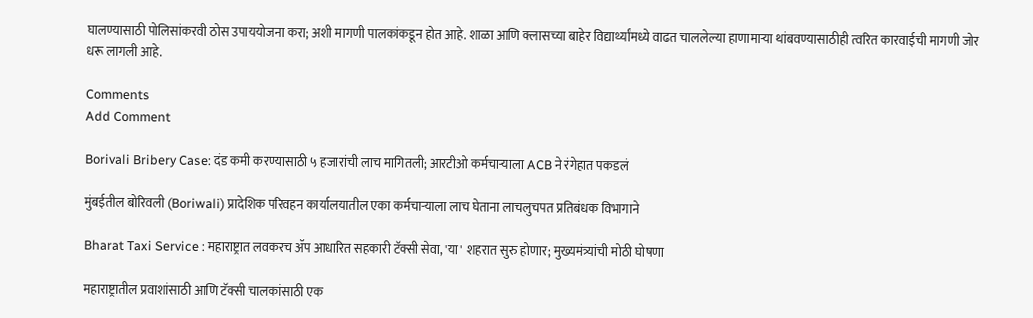घालण्यासाठी पोलिसांकरवी ठोस उपाययोजना करा; अशी मागणी पालकांकडून होत आहे. शाळा आणि क्लासच्या बाहेर विद्यार्थ्यांमध्ये वाढत चाललेल्या हाणामाऱ्या थांबवण्यासाठीही त्वरित कारवाईची मागणी जोर धरू लागली आहे.

Comments
Add Comment

Borivali Bribery Case: दंड कमी करण्यासाठी ५ हजारांची लाच मागितली; आरटीओ कर्मचाऱ्याला ACB ने रंगेहात पकडलं

मुंबईतील बोरिवली (Boriwali) प्रादेशिक परिवहन कार्यालयातील एका कर्मचाऱ्याला लाच घेताना लाचलुचपत प्रतिबंधक विभागाने

Bharat Taxi Service : महाराष्ट्रात लवकरच ॲप आधारित सहकारी टॅक्सी सेवा, 'या' शहरात सुरु होणार; मुख्यमंत्र्यांची मोठी घोषणा

महाराष्ट्रातील प्रवाशांसाठी आणि टॅक्सी चालकांसाठी एक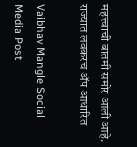महत्त्वाची बातमी समोर आली आहे. राज्यात लवकरच ॲप आधारित

Vaibhav Mangle Social Media Post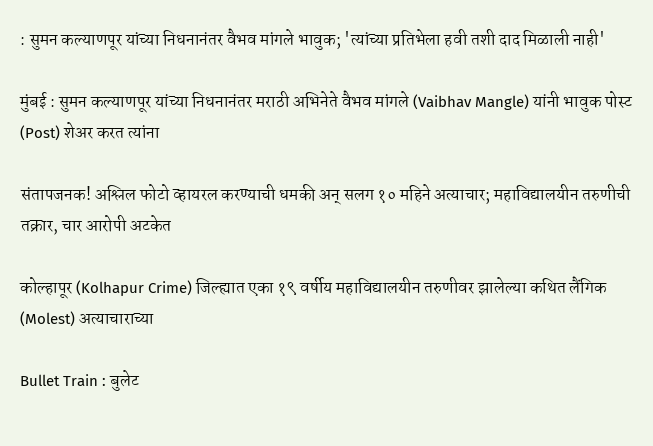: सुमन कल्याणपूर यांच्या निधनानंतर वैभव मांगले भावुक; 'त्यांच्या प्रतिभेला हवी तशी दाद मिळाली नाही'

मुंबई : सुमन कल्याणपूर यांच्या निधनानंतर मराठी अभिनेते वैभव मांगले (Vaibhav Mangle) यांनी भावुक पोस्ट (Post) शेअर करत त्यांना

संतापजनक! अश्लिल फोटो व्हायरल करण्याची धमकी अन् सलग १० महिने अत्याचार; महाविद्यालयीन तरुणीची तक्रार, चार आरोपी अटकेत

कोल्हापूर (Kolhapur Crime) जिल्ह्यात एका १९ वर्षीय महाविद्यालयीन तरुणीवर झालेल्या कथित लैंगिक (Molest) अत्याचाराच्या

Bullet Train : बुलेट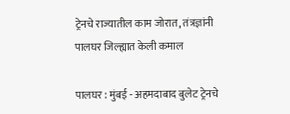ट्रेनचे राज्यातील काम जोरात, तंत्रज्ञांनी पालघर जिल्ह्यात केली कमाल

पालघर : मुंबई - अहमदाबाद बुलेट ट्रेनचे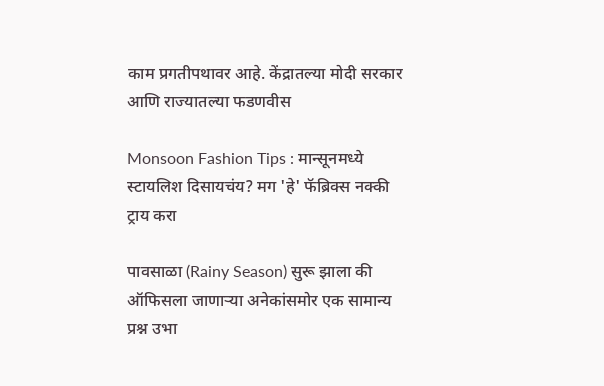काम प्रगतीपथावर आहे. केंद्रातल्या मोदी सरकार आणि राज्यातल्या फडणवीस

Monsoon Fashion Tips : मान्सूनमध्ये स्टायलिश दिसायचंय? मग 'हे' फॅब्रिक्स नक्की ट्राय करा

पावसाळा (Rainy Season) सुरू झाला की ऑफिसला जाणाऱ्या अनेकांसमोर एक सामान्य प्रश्न उभा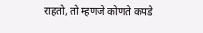राहतो, तो म्हणजे कोणते कपडे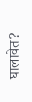घालावेत?